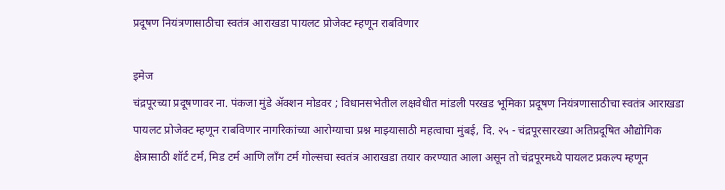प्रदूषण नियंत्रणासाठीचा स्वतंत्र आराखडा पायलट प्रोजेक्ट म्हणून राबविणार

इमेज
चंद्रपूरच्या प्रदूषणावर ना. पंकजा मुंडे ॲक्शन मोडवर ; विधानसभेतील लक्षवेधीत मांडली परखड भूमिका प्रदूषण नियंत्रणासाठीचा स्वतंत्र आराखडा पायलट प्रोजेक्ट म्हणून राबविणार नागरिकांच्या आरोग्याचा प्रश्न माझ्यासाठी महत्वाचा मुंबई, दि. २५ - चंद्रपूरसारख्या अतिप्रदूषित औद्योगिक क्षेत्रासाठी शॉर्ट टर्म, मिड टर्म आणि लॉंग टर्म गोल्सचा स्वतंत्र आराखडा तयार करण्यात आला असून तो चंद्रपूरमध्ये पायलट प्रकल्प म्हणून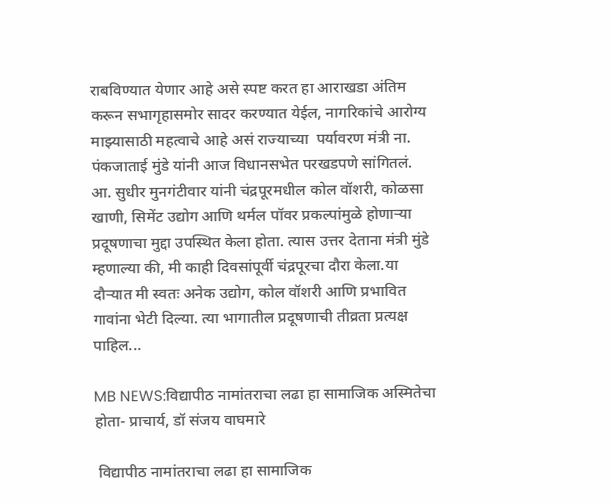राबविण्यात येणार आहे असे स्पष्ट करत हा आराखडा अंतिम करून सभागृहासमोर सादर करण्यात येईल, नागरिकांचे आरोग्य  माझ्यासाठी महत्वाचे आहे असं राज्याच्या  पर्यावरण मंत्री ना. पंकजाताई मुंडे यांनी आज विधानसभेत परखडपणे सांगितलं.   आ. सुधीर मुनगंटीवार यांनी चंद्रपूरमधील कोल वॉशरी, कोळसा खाणी, सिमेंट उद्योग आणि थर्मल पॉवर प्रकल्पांमुळे होणाऱ्या प्रदूषणाचा मुद्दा उपस्थित केला होता. त्यास उत्तर देताना मंत्री मुंडे म्हणाल्या की, मी काही दिवसांपूर्वी चंद्रपूरचा दौरा केला.या दौऱ्यात मी स्वतः अनेक उद्योग, कोल वॉशरी आणि प्रभावित गावांना भेटी दिल्या. त्या भागातील प्रदूषणाची तीव्रता प्रत्यक्ष पाहिल...

MB NEWS:विद्यापीठ नामांतराचा लढा हा सामाजिक अस्मितेचा होता- प्राचार्य, डॉ संजय वाघमारे

 विद्यापीठ नामांतराचा लढा हा सामाजिक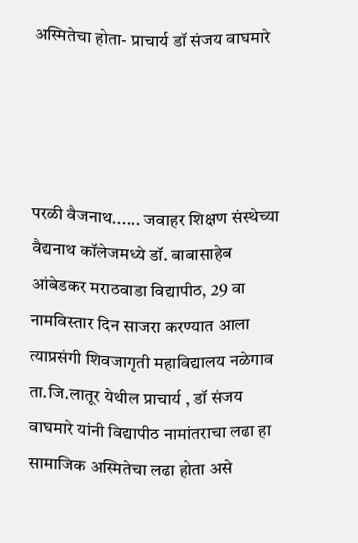अस्मितेचा होता- प्राचार्य डॉ संजय वाघमारे




परळी वैजनाथ...... जवाहर शिक्षण संस्थेच्या वैद्यनाथ कॉलेजमध्ये डॉ. बाबासाहेब आंबेडकर मराठवाडा विद्यापीठ, 29 वा नामविस्तार दिन साजरा करण्यात आला त्याप्रसंगी शिवजागृती महाविद्यालय नळेगाव ता.जि.लातूर येथील प्राचार्य , डॉ संजय वाघमारे यांनी विद्यापीठ नामांतराचा लढा हा सामाजिक अस्मितेचा लढा होता असे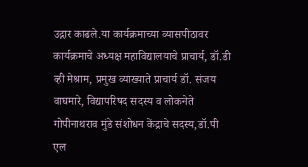उद्गार काढले.या कार्यक्रमाच्या व्यासपीठावर कार्यक्रमाचे अध्यक्ष महाविद्यालयाचे प्राचार्य, डॉ.डी व्ही मेश्राम, प्रमुख व्याख्याते प्राचार्य डॉ. संजय वाघमारे, विद्यापरिषद सदस्य व लोकनेते गोपीनाथराव मुंडे संशोधन केंद्राचे सदस्य,डॉ.पी एल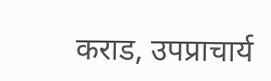कराड, उपप्राचार्य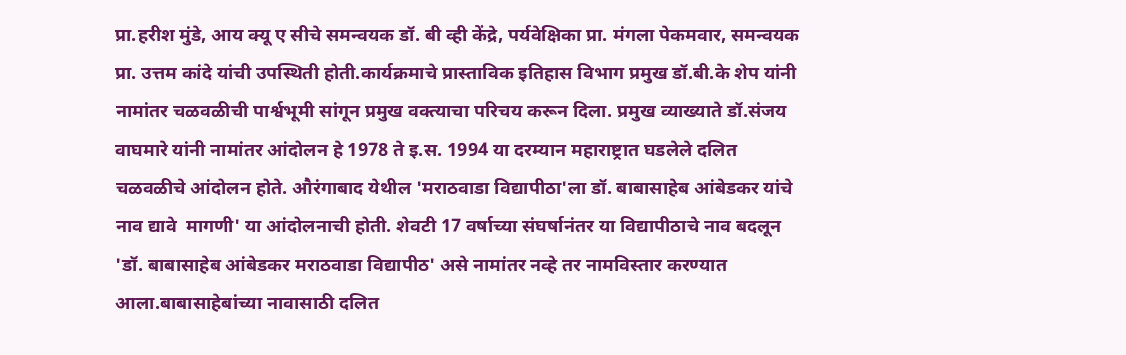प्रा.हरीश मुंडे, आय क्यू ए सीचे समन्वयक डॉ. बी व्ही केंद्रे, पर्यवेक्षिका प्रा. मंगला पेकमवार, समन्वयक प्रा. उत्तम कांदे यांची उपस्थिती होती.कार्यक्रमाचे प्रास्ताविक इतिहास विभाग प्रमुख डॉ.बी.के शेप यांनी नामांतर चळवळीची पार्श्वभूमी सांगून प्रमुख वक्त्याचा परिचय करून दिला. प्रमुख व्याख्याते डॉ.संजय वाघमारे यांनी नामांतर आंदोलन हे 1978 ते इ.स. 1994 या दरम्यान महाराष्ट्रात घडलेले दलित चळवळीचे आंदोलन होते. औरंगाबाद येथील 'मराठवाडा विद्यापीठा'ला डॉ. बाबासाहेब आंबेडकर यांचे नाव द्यावे  मागणी' या आंदोलनाची होती. शेवटी 17 वर्षाच्या संघर्षानंतर या विद्यापीठाचे नाव बदलून 'डॉ. बाबासाहेब आंबेडकर मराठवाडा विद्यापीठ' असे नामांतर नव्हे तर नामविस्तार करण्यात आला.बाबासाहेबांच्या नावासाठी दलित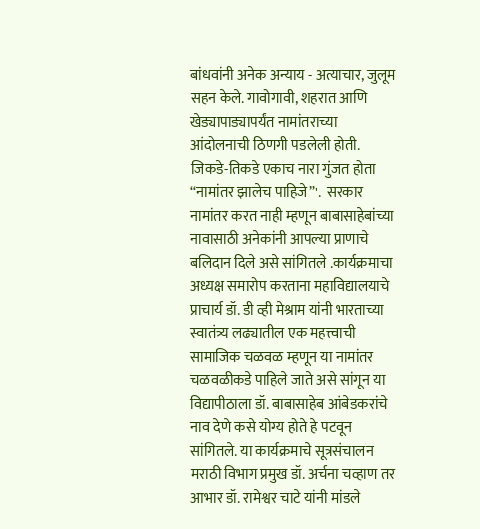बांधवांनी अनेक अन्याय - अत्याचार, जुलूम सहन केले. गावोगावी, शहरात आणि खेड्यापाड्यापर्यंत नामांतराच्या आंदोलनाची ठिणगी पडलेली होती. जिकडे-तिकडे एकाच नारा गुंजत होता “नामांतर झालेच पाहिजे”'.  सरकार नामांतर करत नाही म्हणून बाबासाहेबांच्या नावासाठी अनेकांनी आपल्या प्राणाचे बलिदान दिले असे सांगितले .कार्यक्रमाचा अध्यक्ष समारोप करताना महाविद्यालयाचे प्राचार्य डॉ. डी व्ही मेश्राम यांनी भारताच्या स्वातंत्र्य लढ्यातील एक महत्त्वाची सामाजिक चळवळ म्हणून या नामांतर चळवळीकडे पाहिले जाते असे सांगून या विद्यापीठाला डॉ. बाबासाहेब आंबेडकरांचे नाव देणे कसे योग्य होते हे पटवून सांगितले. या कार्यक्रमाचे सूत्रसंचालन मराठी विभाग प्रमुख डॉ. अर्चना चव्हाण तर आभार डॉ. रामेश्वर चाटे यांनी मांडले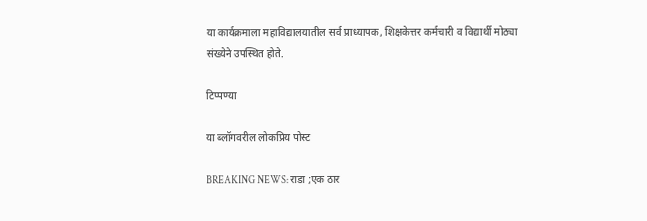या कार्यक्रमाला महाविद्यालयातील सर्व प्राध्यापक, शिक्षकेत्तर कर्मचारी व विद्यार्थी मोठ्या संख्येने उपस्थित होते.

टिप्पण्या

या ब्लॉगवरील लोकप्रिय पोस्ट

BREAKING NEWS: राडा ;एक ठार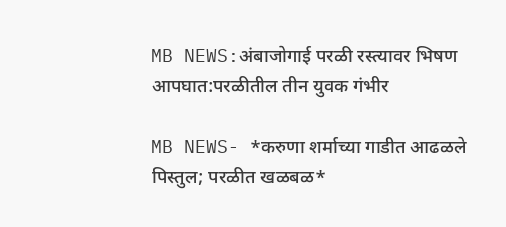MB NEWS:अंबाजोगाई परळी रस्त्यावर भिषण आपघात:परळीतील तीन युवक गंभीर

MB NEWS- *करुणा शर्माच्या गाडीत आढळले पिस्तुल; परळीत खळबळ*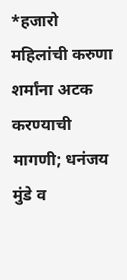*हजारो महिलांची करुणा शर्मांना अटक करण्याची मागणी; धनंजय मुंडे व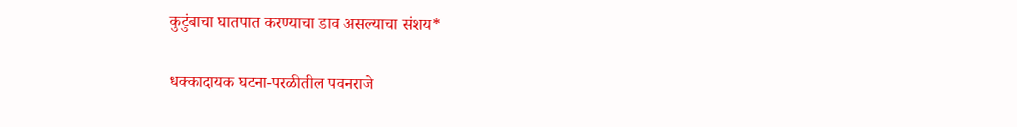कुटुंबाचा घातपात करण्याचा डाव असल्याचा संशय*

धक्कादायक घटना-परळीतील पवनराजे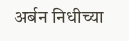अर्बन निधीच्या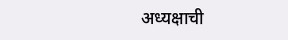अध्यक्षाची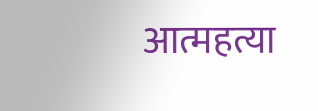आत्महत्या